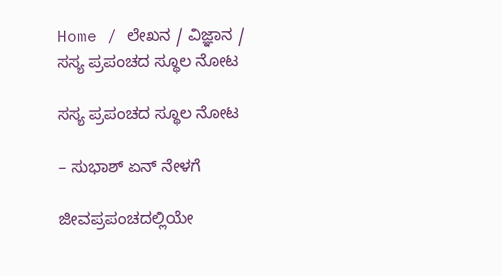Home / ಲೇಖನ / ವಿಜ್ಞಾನ / ಸಸ್ಯ ಪ್ರಪಂಚದ ಸ್ಥೂಲ ನೋಟ

ಸಸ್ಯ ಪ್ರಪಂಚದ ಸ್ಥೂಲ ನೋಟ

– ಸುಭಾಶ್ ಏನ್ ನೇಳಗೆ

ಜೀವಪ್ರಪಂಚದಲ್ಲಿಯೇ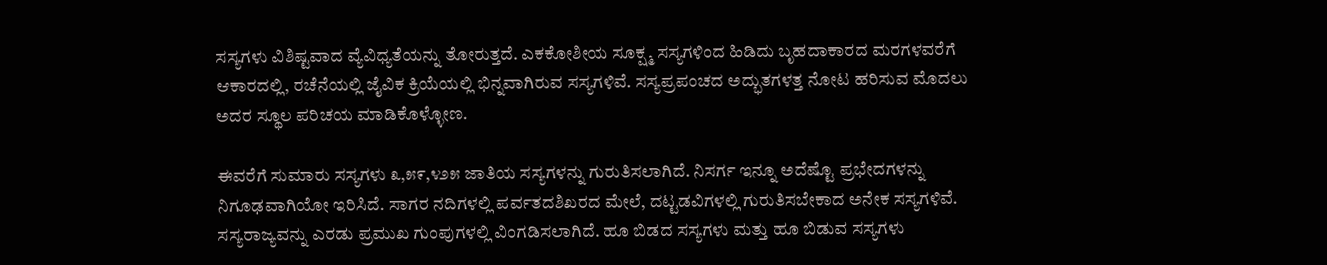ಸಸ್ಯಗಳು ವಿಶಿಷ್ಟವಾದ ವ್ಯೆವಿಧ್ಯತೆಯನ್ನು ತೋರುತ್ತದೆ. ಎಕಕೋಶೀಯ ಸೂಕ್ಷ್ಮ ಸಸ್ಯಗಳಿಂದ ಹಿಡಿದು ಬೃಹದಾಕಾರದ ಮರಗಳವರೆಗೆ ಆಕಾರದಲ್ಲಿ, ರಚೆನೆಯಲ್ಲಿ ಜೈವಿಕ ಕ್ರಿಯೆಯಲ್ಲಿ ಭಿನ್ನವಾಗಿರುವ ಸಸ್ಯಗಳಿವೆ. ಸಸ್ಯಪ್ರಪಂಚದ ಅದ್ಭುತಗಳತ್ತ ನೋಟ ಹರಿಸುವ ಮೊದಲು ಅದರ ಸ್ಥೂಲ ಪರಿಚಯ ಮಾಡಿಕೊಳ್ಳೋಣ.

ಈವರೆಗೆ ಸುಮಾರು ಸಸ್ಯಗಳು ೩,೫೯,೪೨೫ ಜಾತಿಯ ಸಸ್ಯಗಳನ್ನು ಗುರುತಿಸಲಾಗಿದೆ. ನಿಸರ್ಗ ಇನ್ನೂ ಅದೆಷ್ಟೊ ಪ್ರಭೇದಗಳನ್ನು ನಿಗೂಢವಾಗಿಯೋ ಇರಿಸಿದೆ. ಸಾಗರ ನದಿಗಳಲ್ಲಿ ಪರ್ವತದಶಿಖರದ ಮೇಲೆ, ದಟ್ಟಡವಿಗಳಲ್ಲಿ ಗುರುತಿಸಬೇಕಾದ ಅನೇಕ ಸಸ್ಯಗಳಿವೆ. ಸಸ್ಯರಾಜ್ಯವನ್ನು ಎರಡು ಪ್ರಮುಖ ಗುಂಪುಗಳಲ್ಲಿ ವಿಂಗಡಿಸಲಾಗಿದೆ. ಹೂ ಬಿಡದ ಸಸ್ಯಗಳು ಮತ್ತು ಹೂ ಬಿಡುವ ಸಸ್ಯಗಳು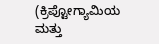(ಕ್ರಿಪ್ಟೋಗ್ಯಾಮಿಯ ಮತ್ತು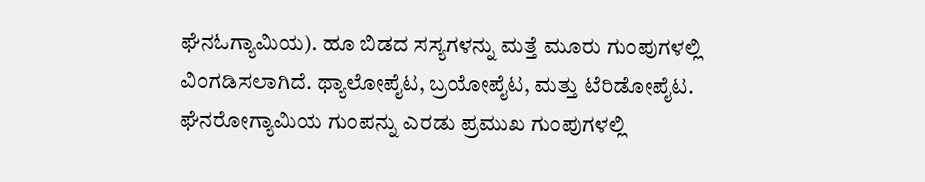ಘೆನಓಗ್ಯಾಮಿಯ). ಹೂ ಬಿಡದ ಸಸ್ಯಗಳನ್ನು ಮತ್ತೆ ಮೂರು ಗುಂಪುಗಳಲ್ಲಿ ವಿಂಗಡಿಸಲಾಗಿದೆ. ಥ್ಯಾಲೋಪೈಟ, ಬ್ರಯೋಪೈಟ, ಮತ್ತು ಟೆರಿಡೋಪೈಟ. ಘೆನರೋಗ್ಯಾಮಿಯ ಗುಂಪನ್ನು ಎರಡು ಪ್ರಮುಖ ಗುಂಪುಗಳಲ್ಲಿ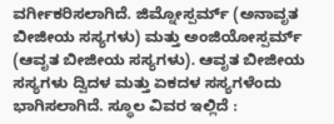ವರ್ಗೀಕರಿಸಲಾಗಿದೆ. ಜಿಮ್ನೋಸ್ಪರ್ಮ್ (ಅನಾವೃತ ಬೀಜೀಯ ಸಸ್ಯಗಳು) ಮತ್ತು ಅಂಜಿಯೋಸ್ಪರ್ಮ್ (ಆವೃತ ಬೀಜೀಯ ಸಸ್ಯಗಳು). ಆವೃತ ಬೀಜೀಯ ಸಸ್ಯಗಳು ದ್ವಿದಳ ಮತ್ತು ಏಕದಳ ಸಸ್ಯಗಳೆಂದು ಭಾಗಿಸಲಾಗಿದೆ. ಸ್ಥೂಲ ವಿವರ ಇಲ್ಲಿದೆ :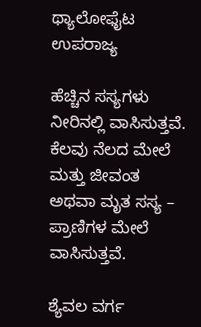ಥ್ಯಾಲೋಫೈಟ ಉಪರಾಜ್ಯ

ಹೆಚ್ಚಿನ ಸಸ್ಯಗಳು ನೀರಿನಲ್ಲಿ ವಾಸಿಸುತ್ತವೆ. ಕೆಲವು ನೆಲದ ಮೇಲೆ ಮತ್ತು ಜೀವಂತ ಅಥವಾ ಮೃತ ಸಸ್ಯ – ಪ್ರಾಣಿಗಳ ಮೇಲೆ ವಾಸಿಸುತ್ತವೆ.

ಶ್ಯೆವಲ ವರ್ಗ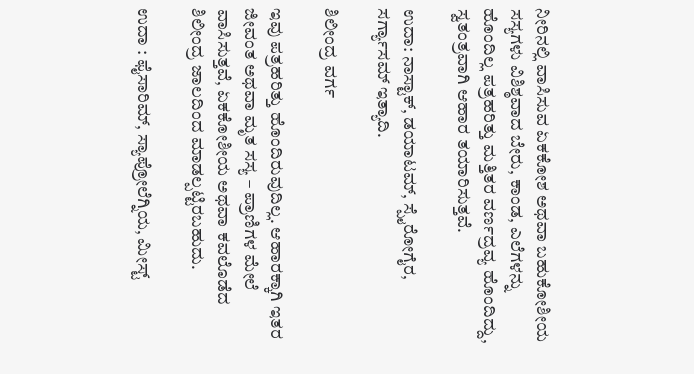ನೀರಿನಲ್ಲಿ ವಾಸಿಸುವ ಏಕಕೋಶ ಅಥವಾ ಬಹುಕೋಶೀಯ ಸಸ್ಯಗಳು ವಿಶಿಶ್ಠವಾದ ಬೇರು, ಕಾಂಡ, ಎಲೆಗಳನ್ನು ಹೊಂದಿಲ್ಲ ಪತ್ರಹರಿತ್ತು ಮತ್ತಿತರ ವರ್ಣದ್ರವ್ಯ ಹೊಂದಿದ್ದು, ಸ್ವತಂತ್ರವಾಗಿ ಆಹಾರ ತಯಾರಿಸುತ್ತವೆ.

ಉದಾ: ನಾಸ್ಟಾಕ್, ಡಯಾಟಮ್, ಸ್ಪೈರೋಗೈರ, ಸರ್ಗ್ಯಾಸಮ್ ಇತ್ಯಾದಿ.

ಶಿಲೀಂದ್ರ ವರ್ಗ

ಇವು ಪತ್ರಹರಿತ್ತು ಹೊಂದಿರುವುದಿಲ್ಲ. ಆಹಾರಕ್ಕಾಗಿ ಇತರ ಜೀವಂತ ಅಥವಾ ಮೃತ ಸಸ್ಯ – ಪ್ರಾಣಿಗಳ ಮೇಲೆ ವಾಸಿಸುತ್ತವೆ, ಏಕಕೋಶೀಯ ಅಥವಾ ಕವಲೊಡೆದ ಶಿಲೀಂದ್ರ ಜಾಲದಿಂದ ಮಾಡಲ್ಪಟ್ಟಿರಬಹುದು.

ಉದಾ : ಫೈಸಾರಿಮ್, ಸ್ಯಾಪ್ರೋಲೆಗ್ನಿಯ, ಮೀಸ್ಟ್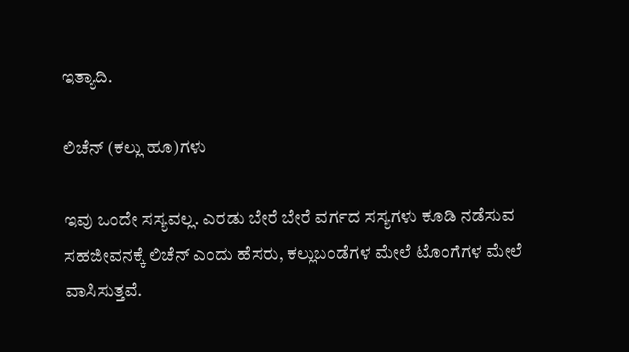ಇತ್ಯಾದಿ.

ಲಿಚೆನ್ (ಕಲ್ಲು ಹೂ)ಗಳು

ಇವು ಒಂದೇ ಸಸ್ಯವಲ್ಲ. ಎರಡು ಬೇರೆ ಬೇರೆ ವರ್ಗದ ಸಸ್ಯಗಳು ಕೂಡಿ ನಡೆಸುವ ಸಹಜೀವನಕ್ಕೆ ಲಿಚೆನ್ ಎಂದು ಹೆಸರು, ಕಲ್ಲುಬಂಡೆಗಳ ಮೇಲೆ ಟೊಂಗೆಗಳ ಮೇಲೆ ವಾಸಿಸುತ್ತವೆ.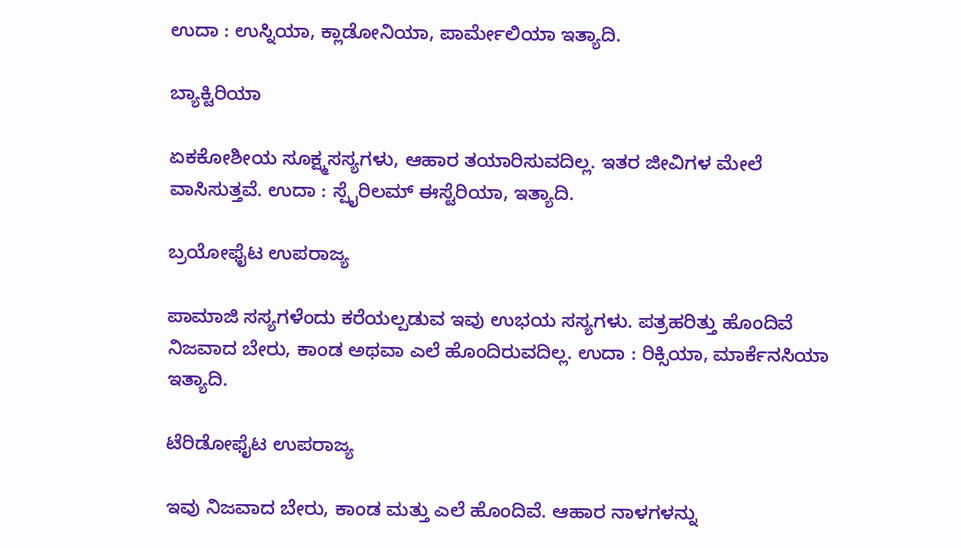ಉದಾ : ಉಸ್ನಿಯಾ, ಕ್ಲಾಡೋನಿಯಾ, ಪಾರ್ಮೇಲಿಯಾ ಇತ್ಯಾದಿ.

ಬ್ಯಾಕ್ಟಿರಿಯಾ

ಏಕಕೋಶೀಯ ಸೂಕ್ಷ್ಮಸಸ್ಯಗಳು, ಆಹಾರ ತಯಾರಿಸುವದಿಲ್ಲ. ಇತರ ಜೀವಿಗಳ ಮೇಲೆ ವಾಸಿಸುತ್ತವೆ. ಉದಾ : ಸ್ಪೈರಿಲಮ್ ಈಸ್ಟೆರಿಯಾ, ಇತ್ಯಾದಿ.

ಬ್ರಯೋಫೈಟ ಉಪರಾಜ್ಯ

ಪಾಮಾಜಿ ಸಸ್ಯಗಳೆಂದು ಕರೆಯಲ್ಪಡುವ ಇವು ಉಭಯ ಸಸ್ಯಗಳು. ಪತ್ರಹರಿತ್ತು ಹೊಂದಿವೆ ನಿಜವಾದ ಬೇರು, ಕಾಂಡ ಅಥವಾ ಎಲೆ ಹೊಂದಿರುವದಿಲ್ಲ. ಉದಾ : ರಿಕ್ಸಿಯಾ, ಮಾರ್ಕೆನಸಿಯಾ ಇತ್ಯಾದಿ.

ಟೆರಿಡೋಫೈಟ ಉಪರಾಜ್ಯ

ಇವು ನಿಜವಾದ ಬೇರು, ಕಾಂಡ ಮತ್ತು ಎಲೆ ಹೊಂದಿವೆ. ಆಹಾರ ನಾಳಗಳನ್ನು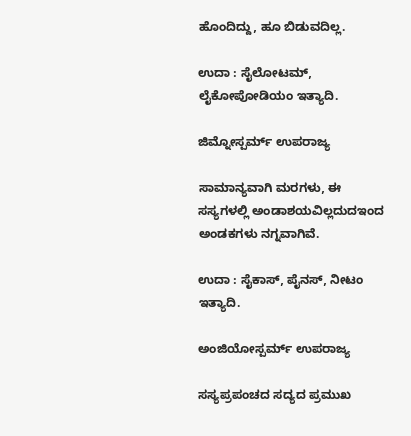ಹೊಂದಿದ್ದು, ಹೂ ಬಿಡುವದಿಲ್ಲ.

ಉದಾ : ಸೈಲೋಟಮ್, ಲೈಕೋಪೋಡಿಯಂ ಇತ್ಯಾದಿ.

ಜಿಮ್ನೋಸ್ಪರ್ಮ್ ಉಪರಾಜ್ಯ

ಸಾಮಾನ್ಯವಾಗಿ ಮರಗಳು, ಈ ಸಸ್ಯಗಳಲ್ಲಿ ಅಂಡಾಶಯವಿಲ್ಲದುದಇಂದ ಅಂಡಕಗಳು ನಗ್ನವಾಗಿವೆ.

ಉದಾ : ಸೈಕಾಸ್, ಪೈನಸ್, ನೀಟಂ ಇತ್ಯಾದಿ.

ಅಂಜಿಯೋಸ್ಪರ್ಮ್ ಉಪರಾಜ್ಯ

ಸಸ್ಯಪ್ರಪಂಚದ ಸದ್ಯದ ಪ್ರಮುಖ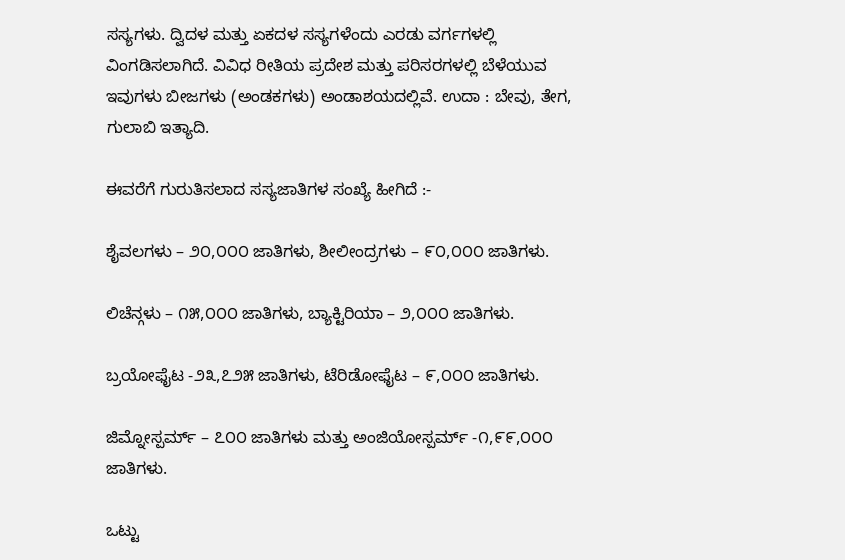ಸಸ್ಯಗಳು. ದ್ವಿದಳ ಮತ್ತು ಏಕದಳ ಸಸ್ಯಗಳೆಂದು ಎರಡು ವರ್ಗಗಳಲ್ಲಿ ವಿಂಗಡಿಸಲಾಗಿದೆ. ವಿವಿಧ ರೀತಿಯ ಪ್ರದೇಶ ಮತ್ತು ಪರಿಸರಗಳಲ್ಲಿ ಬೆಳೆಯುವ ಇವುಗಳು ಬೀಜಗಳು (ಅಂಡಕಗಳು) ಅಂಡಾಶಯದಲ್ಲಿವೆ. ಉದಾ : ಬೇವು, ತೇಗ, ಗುಲಾಬಿ ಇತ್ಯಾದಿ.

ಈವರೆಗೆ ಗುರುತಿಸಲಾದ ಸಸ್ಯಜಾತಿಗಳ ಸಂಖ್ಯೆ ಹೀಗಿದೆ :-

ಶೈವಲಗಳು – ೨೦,೦೦೦ ಜಾತಿಗಳು, ಶೀಲೀಂದ್ರಗಳು – ೯೦,೦೦೦ ಜಾತಿಗಳು.

ಲಿಚೆನ್ಗಳು – ೧೫,೦೦೦ ಜಾತಿಗಳು, ಬ್ಯಾಕ್ಟಿರಿಯಾ – ೨,೦೦೦ ಜಾತಿಗಳು.

ಬ್ರಯೋಫೈಟ -೨೩,೭೨೫ ಜಾತಿಗಳು, ಟೆರಿಡೋಫೈಟ – ೯,೦೦೦ ಜಾತಿಗಳು.

ಜಿಮ್ನೋಸ್ಪರ್ಮ್ – ೭೦೦ ಜಾತಿಗಳು ಮತ್ತು ಅಂಜಿಯೋಸ್ಪರ್ಮ್ -೧,೯೯,೦೦೦ ಜಾತಿಗಳು.

ಒಟ್ಟು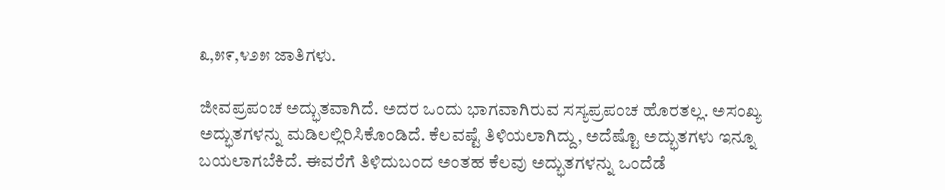೩,೫೯,೪೨೫ ಜಾತಿಗಳು.

ಜೀವಪ್ರಪಂಚ ಅದ್ಭುತವಾಗಿದೆ. ಅದರ ಒಂದು ಭಾಗವಾಗಿರುವ ಸಸ್ಯಪ್ರಪಂಚ ಹೊರತಲ್ಲ. ಅಸಂಖ್ಯ ಅದ್ಭುತಗಳನ್ನು ಮಡಿಲಲ್ಲಿರಿಸಿಕೊಂಡಿದೆ. ಕೆಲವಷ್ಟೆ ತಿಳಿಯಲಾಗಿದ್ದು, ಅದೆಷ್ಟೊ ಅದ್ಭುತಗಳು ಇನ್ನೂ ಬಯಲಾಗಬೆಕಿದೆ. ಈವರೆಗೆ ತಿಳಿದುಬಂದ ಅಂತಹ ಕೆಲವು ಅದ್ಭುತಗಳನ್ನು ಒಂದೆಡೆ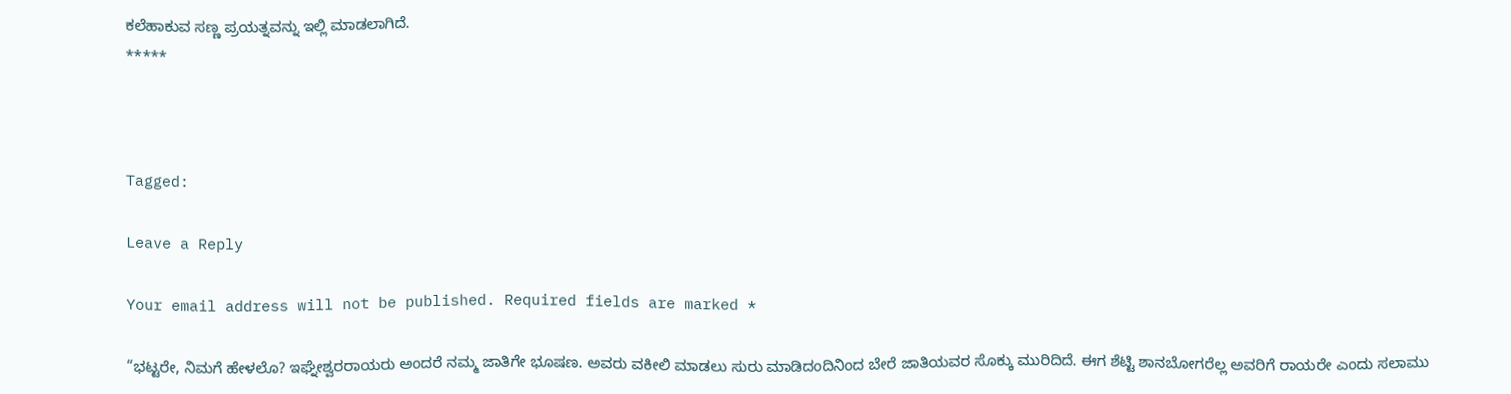ಕಲೆಹಾಕುವ ಸಣ್ಣ ಪ್ರಯತ್ನವನ್ನು ಇಲ್ಲಿ ಮಾಡಲಾಗಿದೆ.
*****



Tagged:

Leave a Reply

Your email address will not be published. Required fields are marked *

“ಭಟ್ಟರೇ, ನಿಮಗೆ ಹೇಳಲೊ? ಇಘ್ನೇಶ್ವರರಾಯರು ಅಂದರೆ ನಮ್ಮ ಜಾತಿಗೇ ಭೂಷಣ. ಅವರು ವಕೀಲಿ ಮಾಡಲು ಸುರು ಮಾಡಿದಂದಿನಿಂದ ಬೇರೆ ಜಾತಿಯವರ ಸೊಕ್ಕು ಮುರಿದಿದೆ. ಈಗ ಶೆಟ್ಟಿ ಶಾನಬೋಗರೆಲ್ಲ ಅವರಿಗೆ ರಾಯರೇ ಎಂದು ಸಲಾಮು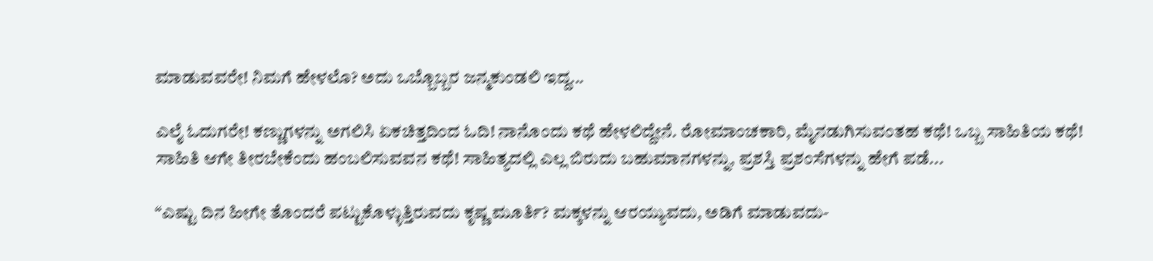ಮಾಡುವವರೇ! ನಿಮಗೆ ಹೇಳಲೊ? ಅದು ಒಬ್ಬೊಬ್ಬರ ಜನ್ಮಕುಂಡಲಿ ಇದ್ದ...

ಎಲೈ ಓದುಗರೇ! ಕಣ್ಣುಗಳನ್ನು ಅಗಲಿಸಿ ಏಕಚಿತ್ತದಿಂದ ಓದಿ! ನಾನೊಂದು ಕಥೆ ಹೇಳಲಿದ್ದೇನೆ. ರೋಮಾಂಚಕಾರಿ, ಮೈನಡುಗಿಸುವಂತಹ ಕಥೆ! ಒಬ್ಬ ಸಾಹಿತಿಯ ಕಥೆ! ಸಾಹಿತಿ ಆಗೇ ತೀರಬೇಕೆಂದು ಹಂಬಲಿಸುವವನ ಕಥೆ! ಸಾಹಿತ್ಯದಲ್ಲಿ ಎಲ್ಲ ಬಿರುದು ಬಹುಮಾನಗಳನ್ನು, ಪ್ರಶಸ್ತಿ ಪ್ರಶಂಸೆಗಳನ್ನು ಹೇಗೆ ಪಡೆ...

“ಎಷ್ಟು ದಿನ ಹೀಗೇ ತೊಂದರೆ ಪಟ್ಟುಕೊಳ್ಳುತ್ತಿರುವದು ಕೃಷ್ಣ ಮೂರ್ತಿ? ಮಕ್ಕಳನ್ನು ಆರಯ್ಯುವದು, ಅಡಿಗೆ ಮಾಡುವದು-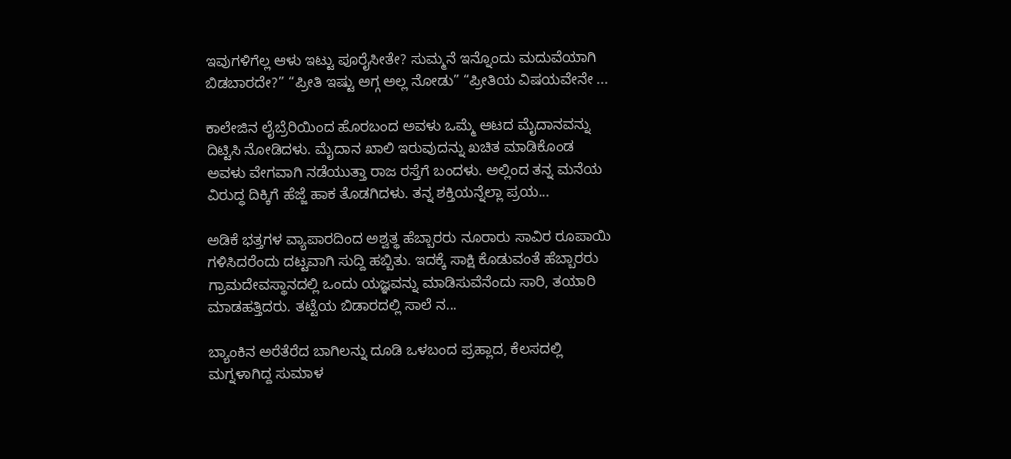ಇವುಗಳಿಗೆಲ್ಲ ಆಳು ಇಟ್ಟು ಪೂರೈಸೀತೇ? ಸುಮ್ಮನೆ ಇನ್ನೊಂದು ಮದುವೆಯಾಗಿ ಬಿಡಬಾರದೇ?” “ಪ್ರೀತಿ ಇಷ್ಟು ಅಗ್ಗ ಅಲ್ಲ ನೋಡು” “ಪ್ರೀತಿಯ ವಿಷಯವೇನೇ ...

ಕಾಲೇಜಿನ ಲೈಬ್ರೆರಿಯಿಂದ ಹೊರಬಂದ ಅವಳು ಒಮ್ಮೆ ಆಟದ ಮೈದಾನವನ್ನು ದಿಟ್ಟಿಸಿ ನೋಡಿದಳು. ಮೈದಾನ ಖಾಲಿ ಇರುವುದನ್ನು ಖಚಿತ ಮಾಡಿಕೊಂಡ ಅವಳು ವೇಗವಾಗಿ ನಡೆಯುತ್ತಾ ರಾಜ ರಸ್ತೆಗೆ ಬಂದಳು. ಅಲ್ಲಿಂದ ತನ್ನ ಮನೆಯ ವಿರುದ್ಧ ದಿಕ್ಕಿಗೆ ಹೆಜ್ಜೆ ಹಾಕ ತೊಡಗಿದಳು. ತನ್ನ ಶಕ್ತಿಯನ್ನೆಲ್ಲಾ ಪ್ರಯ...

ಅಡಿಕೆ ಭತ್ತಗಳ ವ್ಯಾಪಾರದಿಂದ ಅಶ್ವತ್ಥ ಹೆಬ್ಬಾರರು ನೂರಾರು ಸಾವಿರ ರೂಪಾಯಿ ಗಳಿಸಿದರೆಂದು ದಟ್ಟವಾಗಿ ಸುದ್ದಿ ಹಬ್ಬಿತು. ಇದಕ್ಕೆ ಸಾಕ್ಷಿ ಕೊಡುವಂತೆ ಹೆಬ್ಬಾರರು ಗ್ರಾಮದೇವಸ್ಥಾನದಲ್ಲಿ ಒಂದು ಯಜ್ಞವನ್ನು ಮಾಡಿಸುವೆನೆಂದು ಸಾರಿ, ತಯಾರಿ ಮಾಡಹತ್ತಿದರು. ತಟ್ಟೆಯ ಬಿಡಾರದಲ್ಲಿ ಸಾಲೆ ನ...

ಬ್ಯಾಂಕಿನ ಅರೆತೆರೆದ ಬಾಗಿಲನ್ನು ದೂಡಿ ಒಳಬಂದ ಪ್ರಹ್ಲಾದ, ಕೆಲಸದಲ್ಲಿ ಮಗ್ನಳಾಗಿದ್ದ ಸುಮಾಳ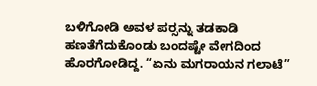ಬಳಿಗೋಡಿ ಅವಳ ಪರ್‍ಸನ್ನು ತಡಕಾಡಿ ಹಣತೆಗೆದುಕೊಂಡು ಬಂದಷ್ಟೇ ವೇಗದಿಂದ ಹೊರಗೋಡಿದ್ದ. “ಏನು ಮಗರಾಯನ ಗಲಾಟೆ”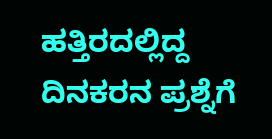ಹತ್ತಿರದಲ್ಲಿದ್ದ ದಿನಕರನ ಪ್ರಶ್ನೆಗೆ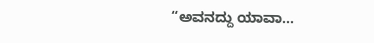“ಅವನದ್ದು ಯಾವಾ...